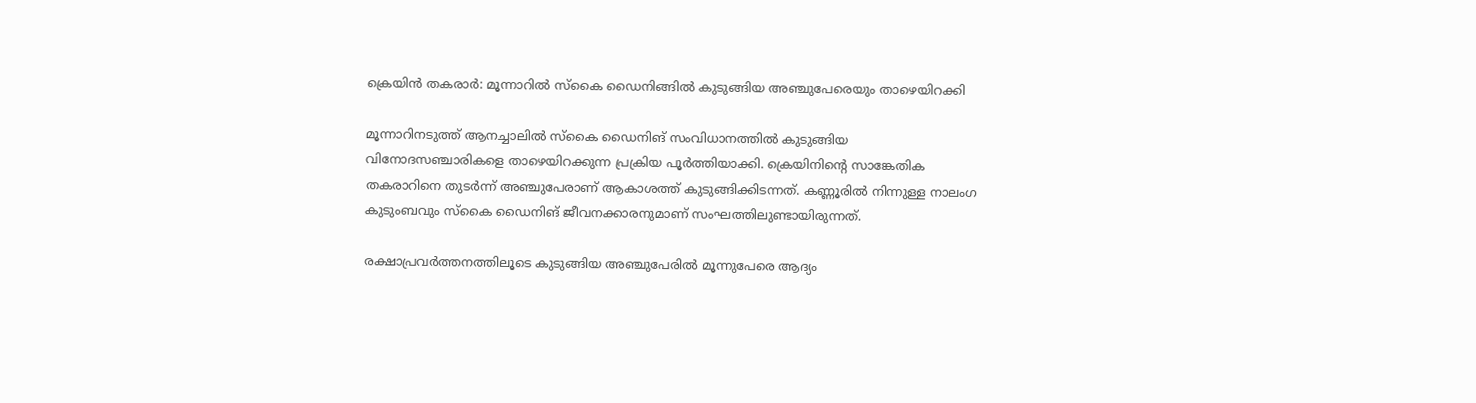ക്രെയിൻ തകരാർ: മൂന്നാറിൽ സ്കൈ ഡൈനിങ്ങിൽ കുടുങ്ങിയ അഞ്ചുപേരെയും താഴെയിറക്കി

മൂന്നാറിനടുത്ത് ആനച്ചാലിൽ സ്കൈ ഡൈനിങ് സംവിധാനത്തിൽ കുടുങ്ങിയ വിനോദസഞ്ചാരികളെ താഴെയിറക്കുന്ന പ്രക്രിയ പൂർത്തിയാക്കി. ക്രെയിനിന്റെ സാങ്കേതിക തകരാറിനെ തുടർന്ന് അഞ്ചുപേരാണ് ആകാശത്ത് കുടുങ്ങിക്കിടന്നത്. കണ്ണൂരിൽ നിന്നുള്ള നാലംഗ കുടുംബവും സ്കൈ ഡൈനിങ് ജീവനക്കാരനുമാണ് സംഘത്തിലുണ്ടായിരുന്നത്.

രക്ഷാപ്രവർത്തനത്തിലൂടെ കുടുങ്ങിയ അഞ്ചുപേരിൽ മൂന്നുപേരെ ആദ്യം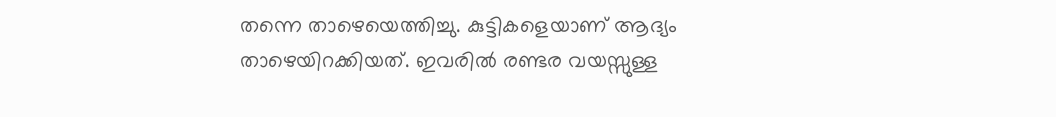തന്നെ താഴെയെത്തിച്ചു. കുട്ടികളെയാണ് ആദ്യം താഴെയിറക്കിയത്. ഇവരിൽ രണ്ടര വയസ്സുള്ള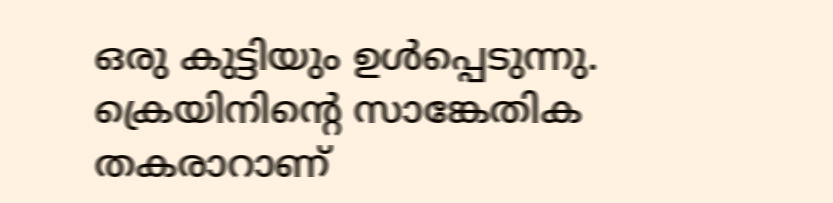ഒരു കുട്ടിയും ഉൾപ്പെടുന്നു. ക്രെയിനിന്റെ സാങ്കേതിക തകരാറാണ്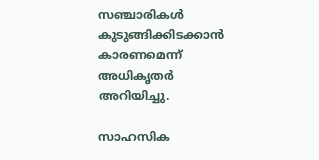സഞ്ചാരികൾ കുടുങ്ങിക്കിടക്കാൻ കാരണമെന്ന് അധികൃതർ അറിയിച്ചു.

സാഹസിക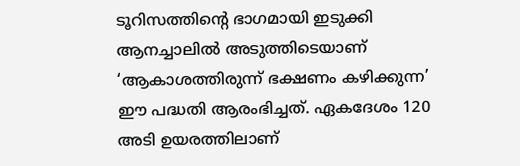ടൂറിസത്തിന്റെ ഭാഗമായി ഇടുക്കി ആനച്ചാലിൽ അടുത്തിടെയാണ് ‘ആകാശത്തിരുന്ന് ഭക്ഷണം കഴിക്കുന്ന’ ഈ പദ്ധതി ആരംഭിച്ചത്. ഏകദേശം 120 അടി ഉയരത്തിലാണ്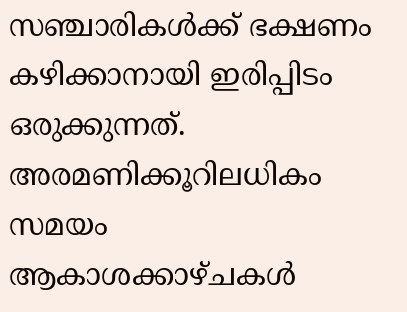സഞ്ചാരികൾക്ക് ഭക്ഷണം കഴിക്കാനായി ഇരിപ്പിടം ഒരുക്കുന്നത്. അരമണിക്കൂറിലധികം സമയം ആകാശക്കാഴ്ചകൾ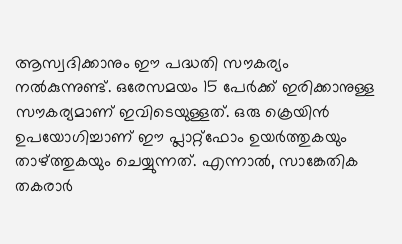ആസ്വദിക്കാനും ഈ പദ്ധതി സൗകര്യം നൽകുന്നുണ്ട്. ഒരേസമയം 15 പേർക്ക് ഇരിക്കാനുള്ള സൗകര്യമാണ് ഇവിടെയുള്ളത്. ഒരു ക്രെയിൻ ഉപയോഗിച്ചാണ് ഈ പ്ലാറ്റ്‌ഫോം ഉയർത്തുകയും താഴ്ത്തുകയും ചെയ്യുന്നത്. എന്നാൽ, സാങ്കേതിക തകരാർ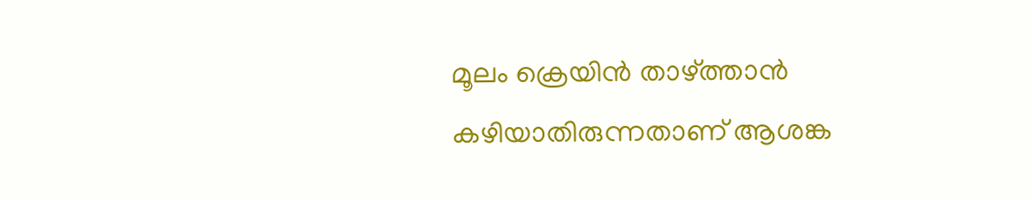മൂലം ക്രെയിൻ താഴ്ത്താൻ കഴിയാതിരുന്നതാണ് ആശങ്ക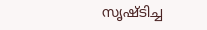സൃഷ്ടിച്ച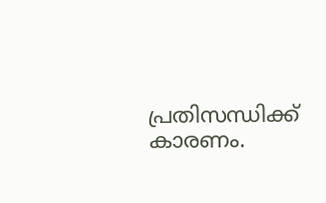പ്രതിസന്ധിക്ക് കാരണം.